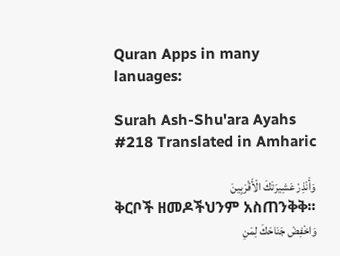Quran Apps in many lanuages:

Surah Ash-Shu'ara Ayahs #218 Translated in Amharic

وَأَنْذِرْ عَشِيرَتَكَ الْأَقْرَبِينَ
ቅርቦች ዘመዶችህንም አስጠንቅቅ፡፡
وَاخْفِضْ جَنَاحَكَ لِمَنِ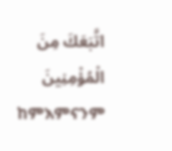اتَّبَعَكَ مِنَ الْمُؤْمِنِينَ
ከምእምናንም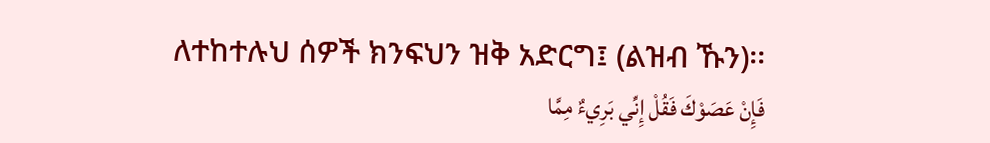ለተከተሉህ ሰዎች ክንፍህን ዝቅ አድርግ፤ (ልዝብ ኹን)፡፡
فَإِنْ عَصَوْكَ فَقُلْ إِنِّي بَرِيءٌ مِمَّا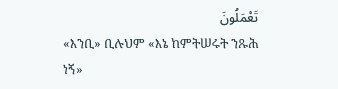تَعْمَلُونَ
«እንቢ» ቢሉህም «እኔ ከምትሠሩት ንጹሕ ነኝ»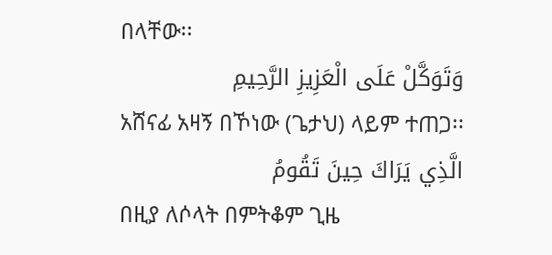በላቸው፡፡
وَتَوَكَّلْ عَلَى الْعَزِيزِ الرَّحِيمِ
አሸናፊ አዛኝ በኾነው (ጌታህ) ላይም ተጠጋ፡፡
الَّذِي يَرَاكَ حِينَ تَقُومُ
በዚያ ለሶላት በምትቆም ጊዜ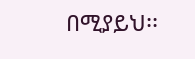በሚያይህ፡፡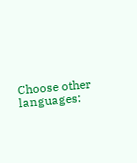Choose other languages: